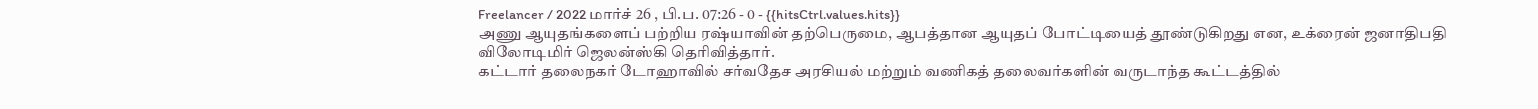Freelancer / 2022 மார்ச் 26 , பி.ப. 07:26 - 0 - {{hitsCtrl.values.hits}}
அணு ஆயுதங்களைப் பற்றிய ரஷ்யாவின் தற்பெருமை, ஆபத்தான ஆயுதப் போட்டியைத் தூண்டுகிறது என, உக்ரைன் ஜனாதிபதி விலோடிமிர் ஜெலன்ஸ்கி தெரிவித்தார்.
கட்டார் தலைநகர் டோஹாவில் சர்வதேச அரசியல் மற்றும் வணிகத் தலைவர்களின் வருடாந்த கூட்டத்தில்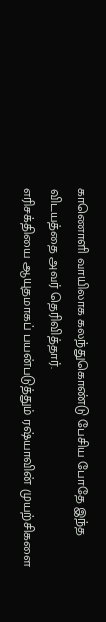காணொளி வாயிலாக கலந்துகொண்டு பேசிய போதே இந்த விடயத்தை அவர் தெரிவித்தார்.
எரிசக்தியை ஆயுதமாகப் பயன்படுத்தும் ரஷ்யாவின் முயற்சிகளை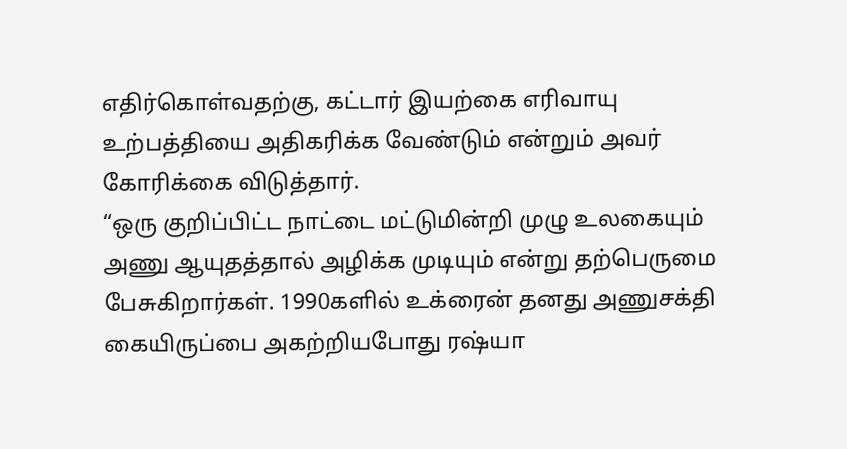எதிர்கொள்வதற்கு, கட்டார் இயற்கை எரிவாயு உற்பத்தியை அதிகரிக்க வேண்டும் என்றும் அவர் கோரிக்கை விடுத்தார்.
“ஒரு குறிப்பிட்ட நாட்டை மட்டுமின்றி முழு உலகையும் அணு ஆயுதத்தால் அழிக்க முடியும் என்று தற்பெருமை பேசுகிறார்கள். 1990களில் உக்ரைன் தனது அணுசக்தி கையிருப்பை அகற்றியபோது ரஷ்யா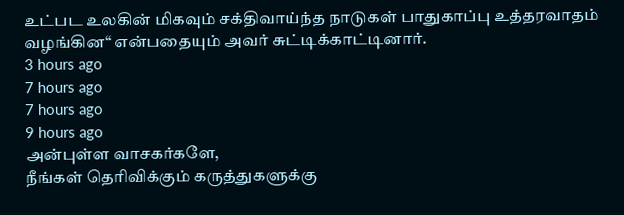உட்பட உலகின் மிகவும் சக்திவாய்ந்த நாடுகள் பாதுகாப்பு உத்தரவாதம் வழங்கின“ என்பதையும் அவர் சுட்டிக்காட்டினார்.
3 hours ago
7 hours ago
7 hours ago
9 hours ago
அன்புள்ள வாசகர்களே,
நீங்கள் தெரிவிக்கும் கருத்துகளுக்கு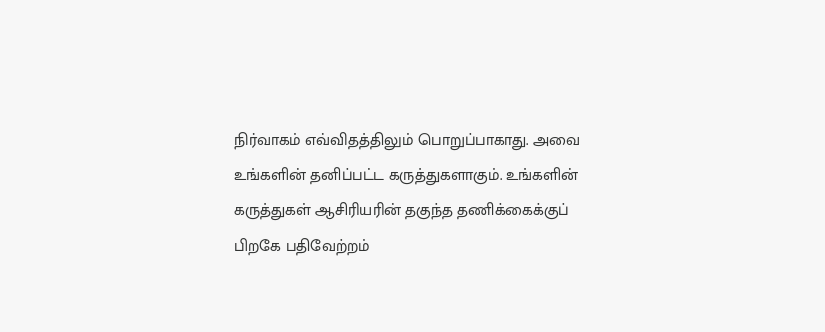நிர்வாகம் எவ்விதத்திலும் பொறுப்பாகாது. அவை உங்களின் தனிப்பட்ட கருத்துகளாகும். உங்களின் கருத்துகள் ஆசிரியரின் தகுந்த தணிக்கைக்குப் பிறகே பதிவேற்றம்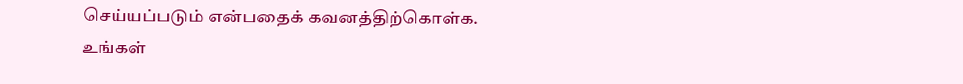செய்யப்படும் என்பதைக் கவனத்திற்கொள்க. உங்கள்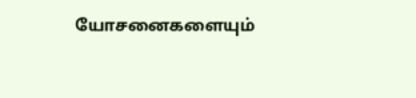யோசனைகளையும்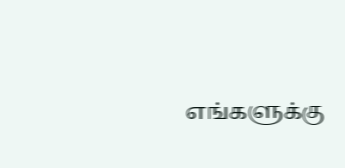எங்களுக்கு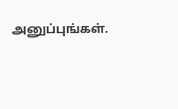அனுப்புங்கள்.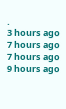.
3 hours ago
7 hours ago
7 hours ago
9 hours ago